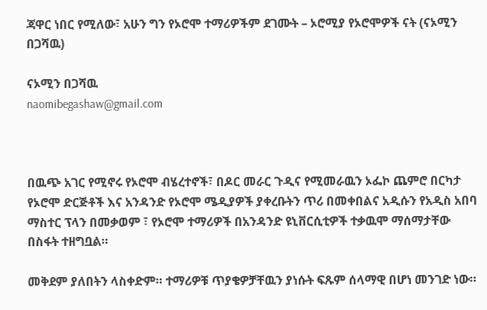ጃዋር ነበር የሚለው፣ አሁን ግን የኦሮሞ ተማሪዎችም ደገሙት – ኦሮሚያ የኦሮሞዎች ናት (ናኦሚን በጋሻዉ)

ናኦሚን በጋሻዉ
naomibegashaw@gmail.com



በዉጭ አገር የሚኖሩ የኦሮሞ ብሄረተኖች፣ በዶር መራር ጉዲና የሚመራዉን ኦፌኮ ጨምሮ በርካታ የኦሮሞ ድርጅቶች እና አንዳንድ የኦሮሞ ሜዲያዎች ያቀረቡትን ጥሪ በመቀበልና አዲሱን የአዲስ አበባ ማስተር ፕላን በመቃወም ፣ የኦሮሞ ተማሪዎች በአንዳንድ ዩኒቨርሲቲዎች ተቃዉሞ ማሰማታቸው በስፋት ተዘግቧል።

መቅደም ያለበትን ላስቀድም። ተማሪዎቹ ጥያቄዎቻቸዉን ያነሱት ፍጹም ሰላማዊ በሆነ መንገድ ነው።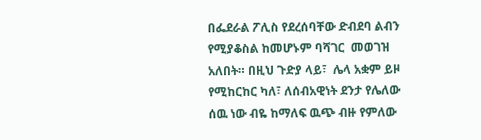በፌደራል ፖሊስ የደረሰባቸው ድብደባ ልብን የሚያቆስል ከመሆኑም ባሻገር  መወገዝ አለበት። በዚህ ጉድያ ላይ፣  ሌላ አቋም ይዞ የሚከርከር ካለ፣ ለሰብአዊነት ደንታ የሌለው ሰዉ ነው ብዬ ከማለፍ ዉጭ ብዙ የምለው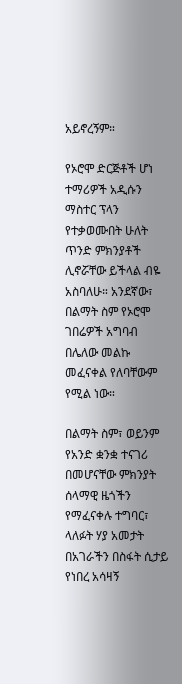አይኖረኝም።

የኦሮሞ ድርጅቶች ሆነ ተማሪዎች አዲሱን ማስተር ፕላን የተቃወሙበት ሁለት ጥንድ ምክንያቶች ሊኖሯቸው ይችላል ብዬ አስባለሁ። አንደኛው፣ በልማት ስም የኦሮሞ ገበሬዎች አግባብ በሌለው መልኩ መፈናቀል የለባቸውም የሚል ነው።

በልማት ስም፣ ወይንም የአንድ ቋንቋ ተናገሪ በመሆናቸው ምክንያት ሰላማዊ ዜጎችን የማፈናቀሉ ተግባር፣  ላለፉት ሃያ አመታት በአገራችን በስፋት ሲታይ የነበረ አሳዛኝ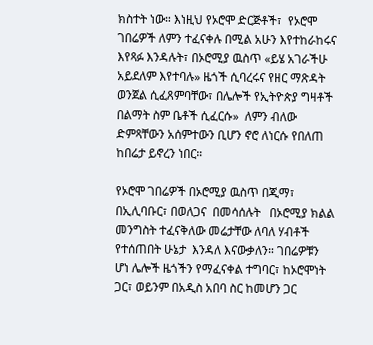ክስተት ነው። እነዚህ የኦሮሞ ድርጅቶች፣  የኦሮሞ ገበሬዎች ለምን ተፈናቀሉ በሚል አሁን እየተከራከሩና እየጻፉ እንዳሉት፣ በኦሮሚያ ዉስጥ «ይሄ አገራችሁ አይደለም እየተባሉ» ዜጎች ሲባረሩና የዘር ማጽዳት ወንጀል ሲፈጸምባቸው፣ በሌሎች የኢትዮጵያ ግዛቶች በልማት ስም ቤቶች ሲፈርሱ»  ለምን ብለው ድምጻቸውን አሰምተውን ቢሆን ኖሮ ለነርሱ የበለጠ ከበሬታ ይኖረን ነበር።

የኦሮሞ ገበሬዎች በኦሮሚያ ዉስጥ በጂማ፣ በኢሊባቡር፣ በወለጋና  በመሳሰሉት   በኦሮሚያ ክልል መንግስት ተፈናቅለው መሬታቸው ለባለ ሃብቶች የተሰጠበት ሁኔታ  እንዳለ እናውቃለን። ገበሬዎቹን ሆነ ሌሎች ዜጎችን የማፈናቀል ተግባር፣ ከኦሮሞነት ጋር፣ ወይንም በአዲስ አበባ ስር ከመሆን ጋር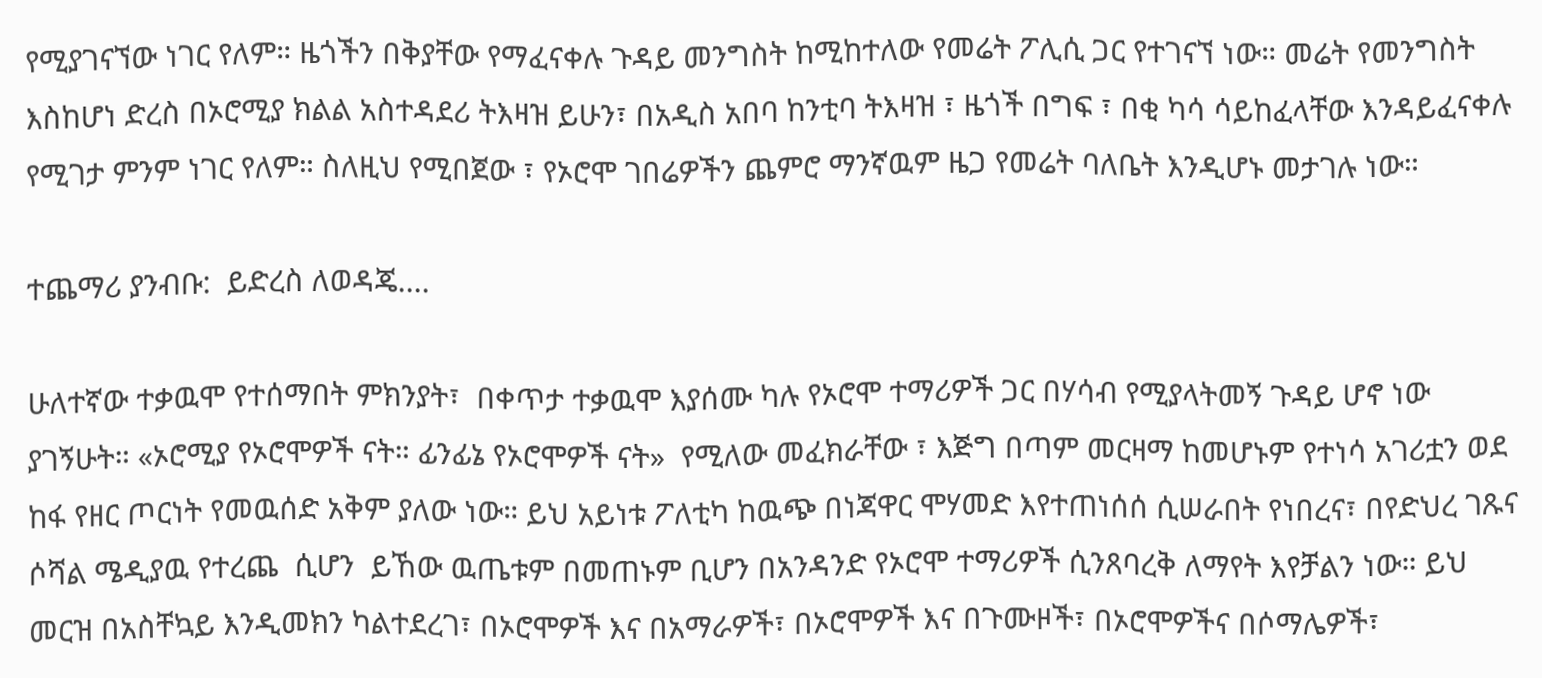የሚያገናኘው ነገር የለም። ዜጎችን በቅያቸው የማፈናቀሉ ጉዳይ መንግስት ከሚከተለው የመሬት ፖሊሲ ጋር የተገናኘ ነው። መሬት የመንግስት እስከሆነ ድረስ በኦሮሚያ ክልል አስተዳደሪ ትእዛዝ ይሁን፣ በአዲስ አበባ ከንቲባ ትእዛዝ ፣ ዜጎች በግፍ ፣ በቂ ካሳ ሳይከፈላቸው እንዳይፈናቀሉ የሚገታ ምንም ነገር የለም። ስለዚህ የሚበጀው ፣ የኦሮሞ ገበሬዎችን ጨምሮ ማንኛዉም ዜጋ የመሬት ባለቤት እንዲሆኑ መታገሉ ነው።

ተጨማሪ ያንብቡ:  ይድረስ ለወዳጄ....

ሁለተኛው ተቃዉሞ የተሰማበት ምክንያት፣  በቀጥታ ተቃዉሞ እያሰሙ ካሉ የኦሮሞ ተማሪዎች ጋር በሃሳብ የሚያላትመኝ ጉዳይ ሆኖ ነው ያገኝሁት። «ኦሮሚያ የኦሮሞዎች ናት። ፊንፊኔ የኦሮሞዎች ናት»  የሚለው መፈክራቸው ፣ እጅግ በጣም መርዛማ ከመሆኑም የተነሳ አገሪቷን ወደ ከፋ የዘር ጦርነት የመዉሰድ አቅም ያለው ነው። ይህ አይነቱ ፖለቲካ ከዉጭ በነጃዋር ሞሃመድ እየተጠነሰሰ ሲሠራበት የነበረና፣ በየድህረ ገጹና ሶሻል ሜዲያዉ የተረጨ  ሲሆን  ይኸው ዉጤቱም በመጠኑም ቢሆን በአንዳንድ የኦሮሞ ተማሪዎች ሲንጸባረቅ ለማየት እየቻልን ነው። ይህ መርዝ በአስቸኳይ እንዲመክን ካልተደረገ፣ በኦሮሞዎች እና በአማራዎች፣ በኦሮሞዎች እና በጉሙዞች፣ በኦሮሞዎችና በሶማሌዎች፣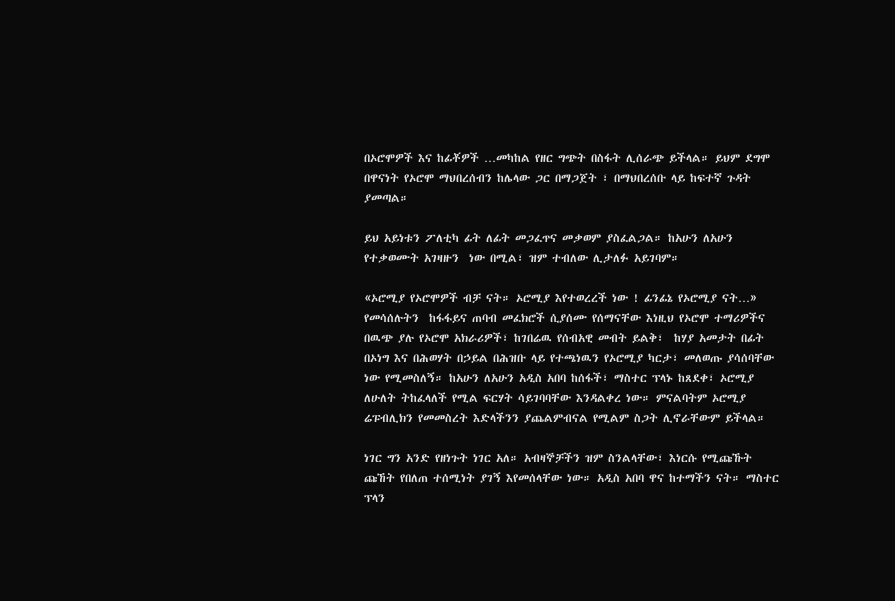በኦሮሞዎች እና ከፊቾዎች …መካከል የዘር ግጭት በስፋት ሊሰራጭ ይችላል። ይህም ደግሞ በዋናነት የኦሮሞ ማህበረሰብን ከሌላው ጋር በማጋጀት ፣ በማህበረሰቡ ላይ ከፍተኛ ጉዳት ያመጣል።

ይህ አይነቱን ፖለቲካ ፊት ለፊት መጋፈጥና መቃወም ያስፈልጋል። ከአሁን ለአሁን የተቃወሙት አገዛዙን  ነው በሚል፣ ዝም ተብለው ሊታለፉ አይገባም።

«ኦሮሚያ የኦሮሞዎች ብቻ ናት። ኦሮሚያ እየተወረረች ነው ! ፊንፊኔ የኦሮሚያ ናት…» የመሳሰሉትን  ከፋፋይና ጠባብ መፈክሮች ሲያሰሙ የሰማናቸው እነዚህ የኦሮሞ ተማሪዎችና በዉጭ ያሉ የኦሮሞ አክራሪዎች፣ ከገበሬዉ የሰብአዊ መብት ይልቅ፣  ከሃያ አመታት በፊት በኦነግ እና በሕወሃት በኃይል በሕዝቡ ላይ የተጫነዉን የኦሮሚያ ካርታ፣ መለወጡ ያሳሰባቸው ነው የሚመስለኝ። ከአሁን ለአሁን አዲስ አበባ ከሰፋች፣ ማስተር ፕላኑ ከጸደቀ፣ ኦሮሚያ ለሁለት ትከፈላለች የሚል ፍርሃት ሳይገባባቸው እንዳልቀረ ነው። ምናልባትም ኦሮሚያ ሬፑብሊክን የመመስረት እድላችንን ያጨልምብናል የሚልም ስጋት ሊኖራቸውም ይችላል።

ነገር ግን አንድ የዘነጉት ነገር አለ። አብዛኞቻችን ዝም ስንልላቸው፣ እነርሱ የሚጩኹት ጩኸት የበለጠ ተሰሚነት ያገኝ እየመሰላቸው ነው። አዲስ አበባ ዋና ከተማችን ናት። ማስተር ፕላን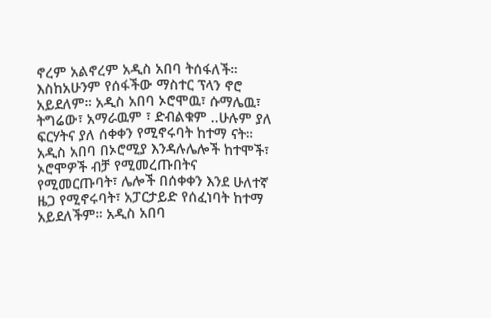ኖረም አልኖረም አዲስ አበባ ትሰፋለች። እስከአሁንም የሰፋችው ማስተር ፕላን ኖሮ አይደለም። አዲስ አበባ ኦሮሞዉ፣ ሱማሌዉ፣ ትግሬው፣ አማራዉም ፣ ድብልቁም ..ሁሉም ያለ ፍርሃትና ያለ ሰቀቀን የሚኖሩባት ከተማ ናት። አዲስ አበባ በኦሮሚያ እንዳሉሌሎች ከተሞች፣ ኦሮሞዎች ብቻ የሚመረጡበትና የሚመርጡባት፣ ሌሎች በሰቀቀን እንደ ሁለተኛ ዜጋ የሚኖሩባት፣ አፓርታይድ የሰፈነባት ከተማ አይደለችም። አዲስ አበባ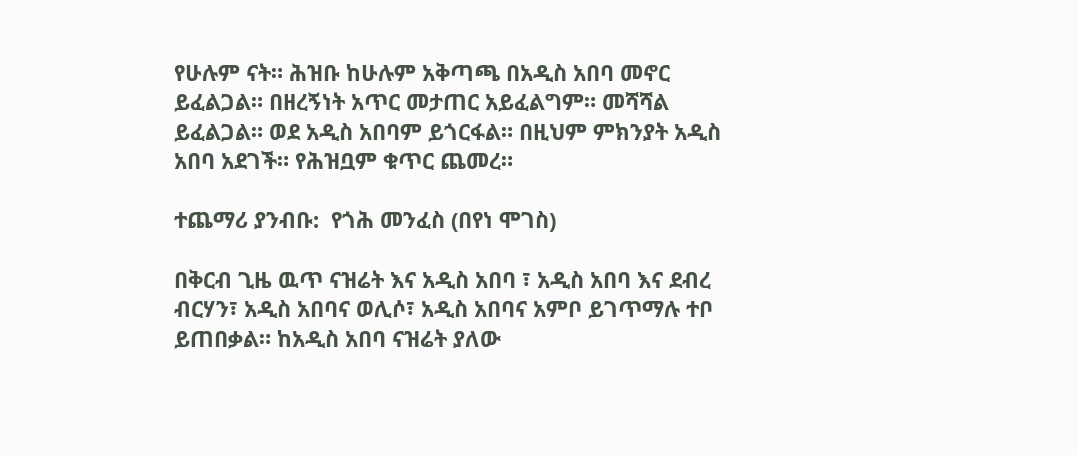የሁሉም ናት። ሕዝቡ ከሁሉም አቅጣጫ በአዲስ አበባ መኖር ይፈልጋል። በዘረኝነት አጥር መታጠር አይፈልግም። መሻሻል ይፈልጋል። ወደ አዲስ አበባም ይጎርፋል። በዚህም ምክንያት አዲስ አበባ አደገች። የሕዝቧም ቁጥር ጨመረ።

ተጨማሪ ያንብቡ:  የጎሕ መንፈስ (በየነ ሞገስ)

በቅርብ ጊዜ ዉጥ ናዝሬት እና አዲስ አበባ ፣ አዲስ አበባ እና ደብረ ብርሃን፣ አዲስ አበባና ወሊሶ፣ አዲስ አበባና አምቦ ይገጥማሉ ተቦ ይጠበቃል። ከአዲስ አበባ ናዝሬት ያለው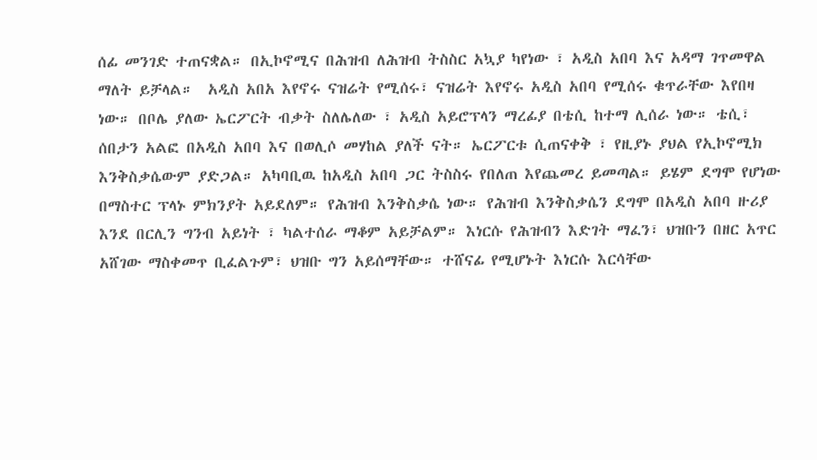ሰፊ መንገድ ተጠናቋል። በኢኮኖሚና በሕዝብ ለሕዝብ ትስስር አኳያ ካየነው ፣ አዲስ አበባ እና አዳማ ገጥመዋል ማለት ይቻላል።  አዲስ አበአ እየኖሩ ናዝሬት የሚሰሩ፣ ናዝሬት እየኖሩ አዲስ አበባ የሚሰሩ ቁጥራቸው እየበዛ ነው። በቦሌ ያለው ኤርፖርት ብቃት ስለሌለው ፣ አዲስ አይሮፕላን ማረፊያ በቴሲ ከተማ ሊሰራ ነው። ቴሲ፣ ሰበታን አልፎ በአዲስ አበባ እና በወሊሶ መሃከል ያለች ናት። ኤርፖርቱ ሲጠናቀቅ ፣ የዚያኑ ያህል የኢኮኖሚክ እንቅስቃሴውም ያድጋል። አካባቢዉ ከአዲስ አበባ ጋር ትስስሩ የበለጠ እየጨመረ ይመጣል። ይሄም ደግሞ የሆነው በማስተር ፕላኑ ምክንያት አይደለም። የሕዝብ እንቅስቃሴ ነው። የሕዝብ እንቅስቃሴን ደግሞ በአዲስ አበባ ዙሪያ እንደ በርሊን ግንብ አይነት ፣ ካልተሰራ ማቆም አይቻልም። እነርሱ የሕዝብን እድገት ማፈን፣ ህዝቡን በዘር አጥር አሸገው ማስቀመጥ ቢፈልጉም፣ ህዝቡ ግን አይሰማቸው። ተሸናፊ የሚሆኑት እነርሱ እርሳቸው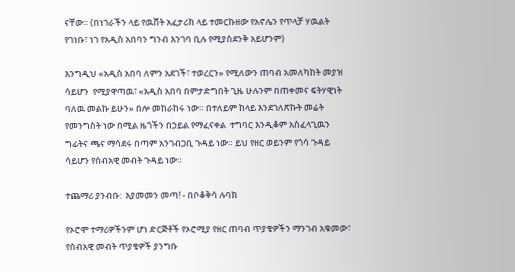ናቸው። (በነገራችን ላይ የዉሸት አፈታሪክ ላይ ተመርኩዘው የአኖሌን የጥላቻ ሃዉልት የገነቡ፣ ነገ የአዲስ አበባን ግንብ እንገባ ቢሉ የሚያስደንቅ አይሆንም)

እንግዲህ «አዲስ አበባ ለምን አደገች፣ ተወረርን» የሚለውን ጠባብ አመለካከት መያዝ ሳይሆን  የሚያዋጣዉ፣ «አዲስ አበባ በምታድግበት ጊዜ ሁሉንም በጠቀመና ፍትሃዊነት ባለዉ መልኩ ይሁን» በሎ መከራከሩ ነው። በተለይም ከላይ እንደገለጽኩት መሬት የመንግስት ነው በሚል ዜጎችን በኃይል የማፈናቀል  ተግባር እንዲቆም አስፈላጊዉን ግፊትና ጫና ማሳደሩ በጣም አንገብጋቢ ጉዳይ ነው። ይህ የዘር ወይንም የጎሳ ጉዳይ ሳይሆን የሰብአዊ መብት ጉዳይ ነው።

ተጨማሪ ያንብቡ:  እያመመን መጣ! - በቦቆቅሳ ሉባክ

የኦሮሞ ተማሪዎችንም ሆነ ድርጅቶች የኦሮሚያ የዘር ጠባብ ጥያቄዎችን ማንገብ አቁመው፣ የሰብአዊ መብት ጥያቄዎች ያንግቡ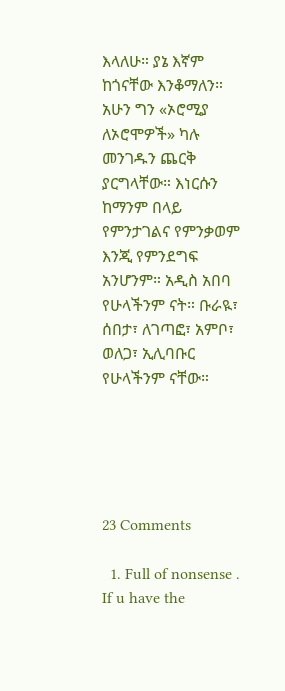እላለሁ። ያኔ እኛም ከጎናቸው እንቆማለን። አሁን ግን «ኦሮሚያ ለኦሮሞዎች» ካሉ መንገዱን ጨርቅ ያርግላቸው። እነርሱን ከማንም በላይ  የምንታገልና የምንቃወም እንጂ የምንደግፍ አንሆንም። አዲስ አበባ የሁላችንም ናት። ቡራዪ፣ ሰበታ፣ ለገጣፎ፣ አምቦ፣ ወለጋ፣ ኢሊባቡር የሁላችንም ናቸው።





23 Comments

  1. Full of nonsense . If u have the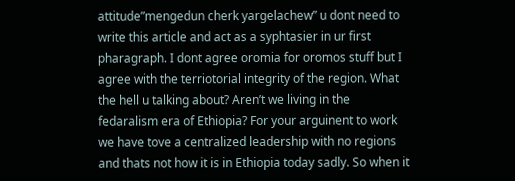attitude”mengedun cherk yargelachew” u dont need to write this article and act as a syphtasier in ur first pharagraph. I dont agree oromia for oromos stuff but I agree with the terriotorial integrity of the region. What the hell u talking about? Aren’t we living in the fedaralism era of Ethiopia? For your arguinent to work we have tove a centralized leadership with no regions and thats not how it is in Ethiopia today sadly. So when it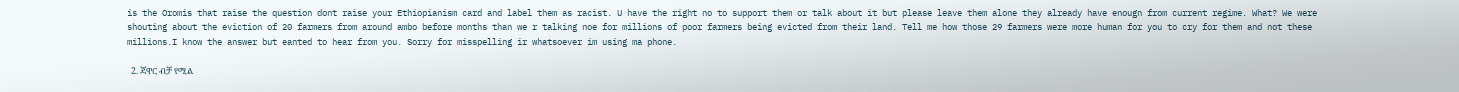is the Oromis that raise the question dont raise your Ethiopianism card and label them as racist. U have the right no to support them or talk about it but please leave them alone they already have enougn from current regime. What? We were shouting about the eviction of 20 farmers from around ambo before months than we r talking noe for millions of poor farmers being evicted from their land. Tell me how those 29 farmers were more human for you to cry for them and not these millions.I know the answer but eanted to hear from you. Sorry for misspelling ir whatsoever im using ma phone.

  2. ጃዋር ብቻ የሚል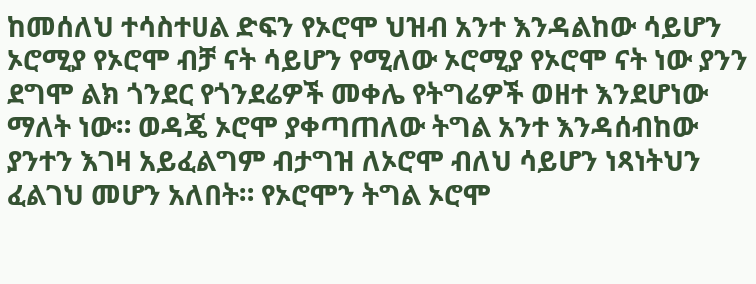ከመሰለህ ተሳስተሀል ድፍን የኦሮሞ ህዝብ አንተ እንዳልከው ሳይሆን ኦሮሚያ የኦሮሞ ብቻ ናት ሳይሆን የሚለው ኦሮሚያ የኦሮሞ ናት ነው ያንን ደግሞ ልክ ጎንደር የጎንደሬዎች መቀሌ የትግሬዎች ወዘተ እንደሆነው ማለት ነው። ወዳጄ ኦሮሞ ያቀጣጠለው ትግል አንተ እንዳሰብከው ያንተን እገዛ አይፈልግም ብታግዝ ለኦሮሞ ብለህ ሳይሆን ነጻነትህን ፈልገህ መሆን አለበት። የኦሮሞን ትግል ኦሮሞ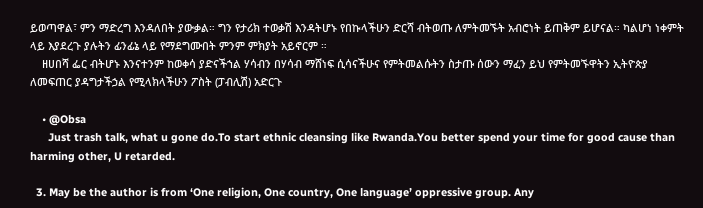ይወጣዋል፣ ምን ማድረግ እንዳለበት ያውቃል። ግን የታሪክ ተወቃሽ እንዳትሆኑ የበኩላችሁን ድርሻ ብትወጡ ለምትመኙት አብሮነት ይጠቅም ይሆናል። ካልሆነ ነቀምት ላይ እያደረጉ ያሉትን ፊንፊኔ ላይ የማደግሙበት ምንም ምክያት አይኖርም ።
    ዘሀበሻ ፌር ብትሆኑ እንናተንም ከወቀሳ ያድናችኀል ሃሳብን በሃሳብ ማሸነፍ ሲሳናችሁና የምትመልሱትን ስታጡ ሰውን ማፈን ይህ የምትመኙዋትን ኢትዮጵያ ለመፍጠር ያዳግታችኃል የሚላክላችሁን ፖስት (ፓብሊሽ) አድርጉ

    • @Obsa
      Just trash talk, what u gone do.To start ethnic cleansing like Rwanda.You better spend your time for good cause than harming other, U retarded.

  3. May be the author is from ‘One religion, One country, One language’ oppressive group. Any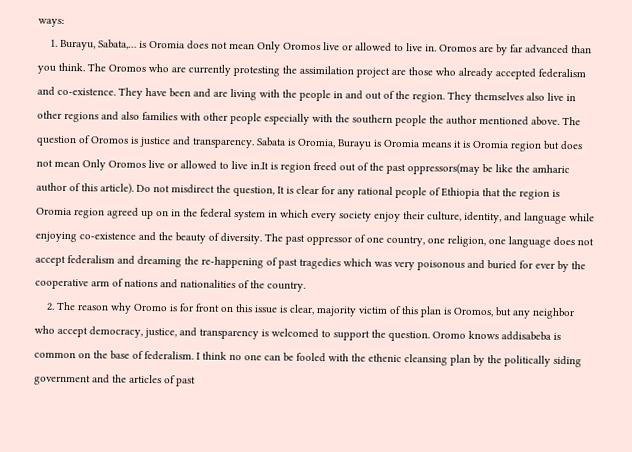ways:
    1. Burayu, Sabata,… is Oromia does not mean Only Oromos live or allowed to live in. Oromos are by far advanced than you think. The Oromos who are currently protesting the assimilation project are those who already accepted federalism and co-existence. They have been and are living with the people in and out of the region. They themselves also live in other regions and also families with other people especially with the southern people the author mentioned above. The question of Oromos is justice and transparency. Sabata is Oromia, Burayu is Oromia means it is Oromia region but does not mean Only Oromos live or allowed to live in.It is region freed out of the past oppressors(may be like the amharic author of this article). Do not misdirect the question, It is clear for any rational people of Ethiopia that the region is Oromia region agreed up on in the federal system in which every society enjoy their culture, identity, and language while enjoying co-existence and the beauty of diversity. The past oppressor of one country, one religion, one language does not accept federalism and dreaming the re-happening of past tragedies which was very poisonous and buried for ever by the cooperative arm of nations and nationalities of the country.
    2. The reason why Oromo is for front on this issue is clear, majority victim of this plan is Oromos, but any neighbor who accept democracy, justice, and transparency is welcomed to support the question. Oromo knows addisabeba is common on the base of federalism. I think no one can be fooled with the ethenic cleansing plan by the politically siding government and the articles of past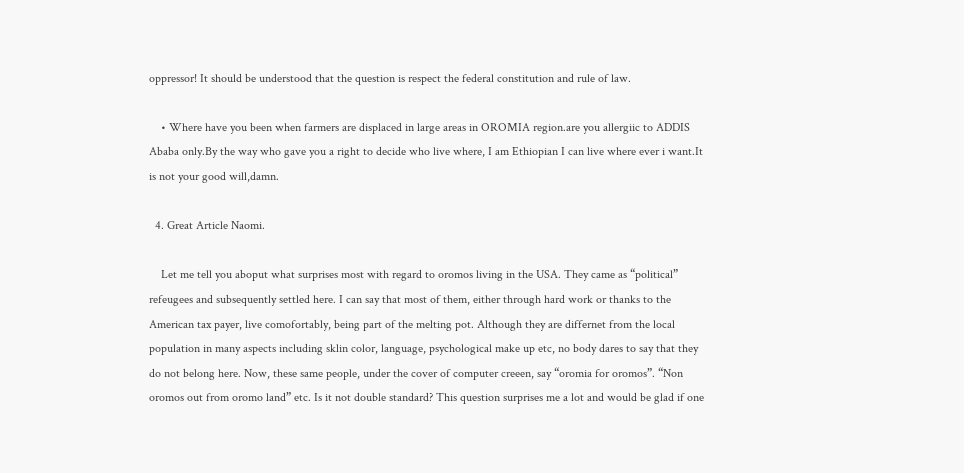oppressor! It should be understood that the question is respect the federal constitution and rule of law.

    • Where have you been when farmers are displaced in large areas in OROMIA region.are you allergiic to ADDIS Ababa only.By the way who gave you a right to decide who live where, I am Ethiopian I can live where ever i want.It is not your good will,damn.

  4. Great Article Naomi.

    Let me tell you aboput what surprises most with regard to oromos living in the USA. They came as “political” refeugees and subsequently settled here. I can say that most of them, either through hard work or thanks to the American tax payer, live comofortably, being part of the melting pot. Although they are differnet from the local population in many aspects including sklin color, language, psychological make up etc, no body dares to say that they do not belong here. Now, these same people, under the cover of computer creeen, say “oromia for oromos”. “Non oromos out from oromo land” etc. Is it not double standard? This question surprises me a lot and would be glad if one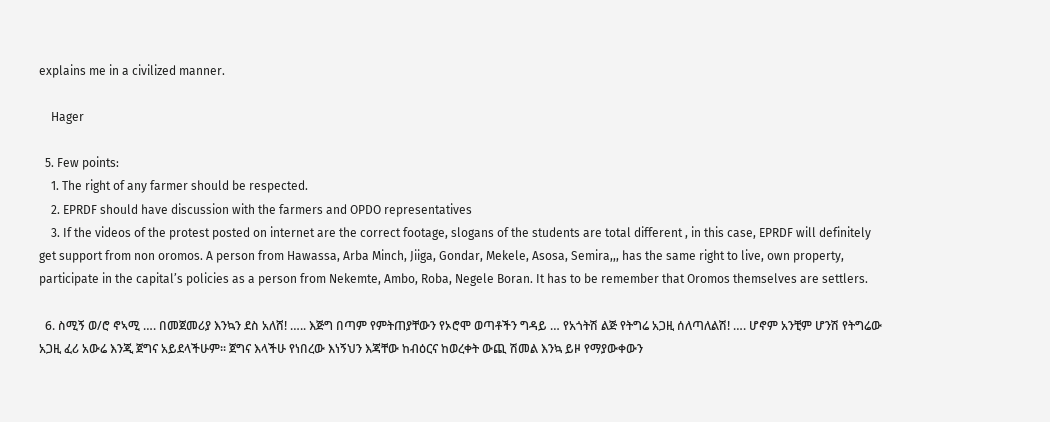explains me in a civilized manner.

    Hager

  5. Few points:
    1. The right of any farmer should be respected.
    2. EPRDF should have discussion with the farmers and OPDO representatives
    3. If the videos of the protest posted on internet are the correct footage, slogans of the students are total different , in this case, EPRDF will definitely get support from non oromos. A person from Hawassa, Arba Minch, Jiiga, Gondar, Mekele, Asosa, Semira,,, has the same right to live, own property, participate in the capital’s policies as a person from Nekemte, Ambo, Roba, Negele Boran. It has to be remember that Oromos themselves are settlers.

  6. ስሚኝ ወ/ሮ ኖኣሚ …. በመጀመሪያ እንኳን ደስ አለሸ! ….. እጅግ በጣም የምትጠያቸውን የኦሮሞ ወጣቶችን ግዳይ … የአጎትሽ ልጅ የትግሬ አጋዚ ሰለጣለልሽ! …. ሆኖም አንቺም ሆንሽ የትግሬው አጋዚ ፈሪ አውሬ እንጂ ጀግና አይደላችሁም፡፡ ጀግና እላችሁ የነበረው እነኝህን እጃቸው ከብዕርና ከወረቀት ውጪ ሽመል እንኳ ይዞ የማያውቀውን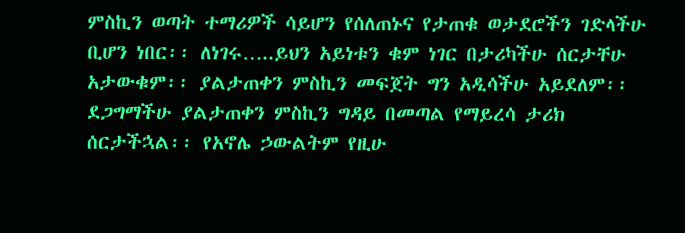ምስኪን ወጣት ተማሪዎች ሳይሆን የሰለጠኑና የታጠቁ ወታደሮችን ገድላችሁ ቢሆን ነበር፡፡ ለነገሩ…..ይህን አይነቱን ቁም ነገር በታሪካችሁ ሰርታቸሁ አታውቁም፡፡ ያልታጠቀን ምስኪን መፍጀት ግን አዲሳችሁ አይደለም፡፡ ደጋግማችሁ ያልታጠቀን ምስኪን ግዳይ በመጣል የማይረሳ ታሪክ ሰርታችኋል፡፡ የአኖሌ ኃውልትም የዚሁ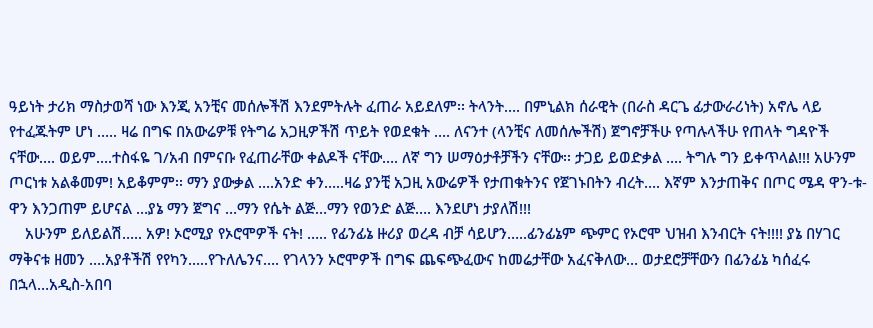ዓይነት ታሪክ ማስታወሻ ነው እንጂ አንቺና መሰሎችሽ እንደምትሉት ፈጠራ አይደለም፡፡ ትላንት…. በምኒልክ ሰራዊት (በራስ ዳርጌ ፊታውራሪነት) አኖሌ ላይ የተፈጁትም ሆነ ….. ዛሬ በግፍ በአውሬዎቹ የትግሬ አጋዚዎችሽ ጥይት የወደቁት …. ለናንተ (ላንቺና ለመሰሎችሽ) ጀግኖቻችሁ የጣሉላችሁ የጠላት ግዳዮች ናቸው…. ወይም….ተስፋዬ ገ/አብ በምናቡ የፈጠራቸው ቀልዶች ናቸው…. ለኛ ግን ሠማዕታቶቻችን ናቸው፡፡ ታጋይ ይወድቃል …. ትግሉ ግን ይቀጥላል!!! አሁንም ጦርነቱ አልቆመም! አይቆምም፡፡ ማን ያውቃል ….አንድ ቀን…..ዛሬ ያንቺ አጋዚ አውሬዎች የታጠቁትንና የጀገኑበትን ብረት…. እኛም እንታጠቅና በጦር ሜዳ ዋን-ቱ-ዋን እንጋጠም ይሆናል …ያኔ ማን ጀግና …ማን የሴት ልጅ…ማን የወንድ ልጅ…. እንደሆነ ታያለሽ!!!
    አሁንም ይለይልሽ….. አዎ! ኦሮሚያ የኦሮሞዎች ናት! ….. የፊንፊኔ ዙሪያ ወረዳ ብቻ ሳይሆን…..ፊንፊኔም ጭምር የኦሮሞ ህዝብ እንብርት ናት!!!! ያኔ በሃገር ማቅናቱ ዘመን ….አያቶችሽ የየካን…..የጉለሌንና…. የገላንን ኦሮሞዎች በግፍ ጨፍጭፈውና ከመሬታቸው አፈናቅለው… ወታደሮቻቸውን በፊንፊኔ ካሰፈሩ በኋላ…አዲስ-አበባ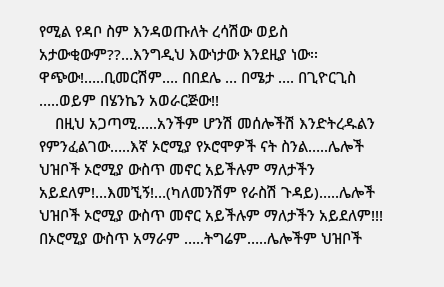የሚል የዳቦ ስም እንዳወጡለት ረሳሽው ወይስ አታውቂውም??…እንግዲህ እውነታው እንደዚያ ነው፡፡ ዋጭው!…..ቢመርሽም…. በበደሌ … በሜታ …. በጊዮርጊስ …..ወይም በሄንኬን አወራርጅው!!
    በዚህ አጋጣሚ…..አንችም ሆንሽ መሰሎችሽ እንድትረዱልን የምንፈልገው…..እኛ ኦሮሚያ የኦሮሞዎች ናት ስንል…..ሌሎች ህዝቦች ኦሮሚያ ውስጥ መኖር አይችሉም ማለታችን አይደለም!…እመኚኝ!…(ካለመንሽም የራስሽ ጉዳይ)…..ሌሎች ህዝቦች ኦሮሚያ ውስጥ መኖር አይችሉም ማለታችን አይደለም!!! በኦሮሚያ ውስጥ አማራም …..ትግሬም…..ሌሎችም ህዝቦች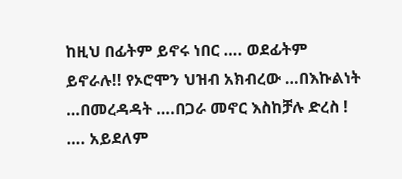ከዚህ በፊትም ይኖሩ ነበር …. ወደፊትም ይኖራሉ!! የኦሮሞን ህዝብ አክብረው …በእኩልነት …በመረዳዳት ….በጋራ መኖር እስከቻሉ ድረስ ! …. አይደለም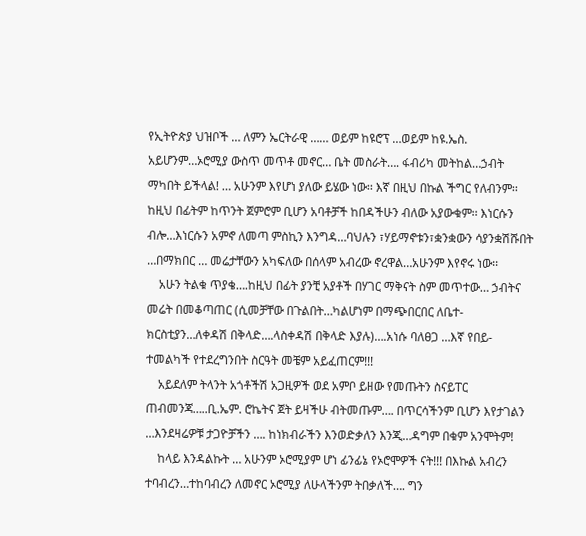የኢትዮጵያ ህዝቦች … ለምን ኤርትራዊ …… ወይም ከዩሮፕ …ወይም ከዩ.ኤስ. አይሆንም…ኦሮሚያ ውስጥ መጥቶ መኖር… ቤት መስራት…. ፋብሪካ መትከል…ኃብት ማካበት ይችላል! … አሁንም እየሆነ ያለው ይሄው ነው፡፡ እኛ በዚህ በኩል ችግር የለብንም፡፡ ከዚህ በፊትም ከጥንት ጀምሮም ቢሆን አባቶቻች ከበዳችሁን ብለው አያውቁም፡፡ እነርሱን ብሎ…እነርሱን አምኖ ለመጣ ምስኪን እንግዳ…ባህሉን ፣ሃይማኖቱን፣ቋንቋውን ሳያንቋሽሹበት …በማክበር … መሬታቸውን አካፍለው በሰላም አብረው ኖረዋል…አሁንም እየኖሩ ነው፡፡
    አሁን ትልቁ ጥያቄ….ከዚህ በፊት ያንቺ አያቶች በሃገር ማቅናት ስም መጥተው… ኃብትና መሬት በመቆጣጠር (ሲመቻቸው በጉልበት…ካልሆነም በማጭበርበር ለቤተ-ክርስቲያን…ለቀዳሽ በቅላድ….ላስቀዳሽ በቅላድ እያሉ)….አነሱ ባለፀጋ …እኛ የበይ-ተመልካች የተደረግንበት ስርዓት መቼም አይፈጠርም!!!
    አይደለም ትላንት አጎቶችሽ አጋዚዎች ወደ አምቦ ይዘው የመጡትን ስናይፐር ጠብመንጃ…..ቢ.ኤም. ሮኬትና ጀት ይዛችሁ ብትመጡም…. በጥርሳችንም ቢሆን እየታገልን …እንደዛሬዎቹ ታጋዮቻችን …. ከነክብራችን እንወድቃለን እንጂ…ዳግም በቁም አንሞትም!
    ከላይ እንዳልኩት … አሁንም ኦሮሚያም ሆነ ፊንፊኔ የኦሮሞዎች ናት!!! በእኩል አብረን ተባብረን…ተከባብረን ለመኖር ኦሮሚያ ለሁላችንም ትበቃለች…. ግን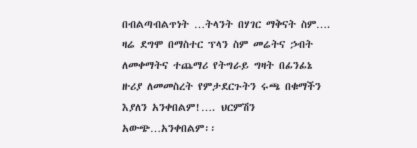በብልጣብልጥነት …ትላንት በሃገር ማቅናት ስም…. ዛሬ ደግሞ በማስተር ፕላን ስም መሬትና ኃብት ለመቀማትና ተጨማሪ የትግራይ ግዛት በፊንፊኔ ዙሪያ ለመመስረት የምታደርጉትን ሩጫ በቁማችን እያለን አንቀበልም!…. ህርምሽን አውጭ…አንቀበልም፡፡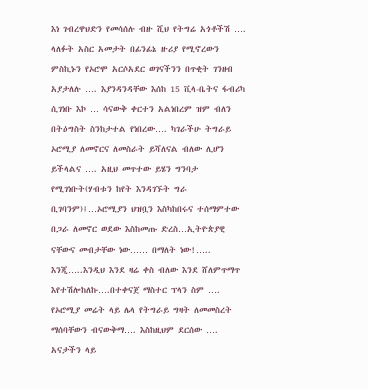እነ ገብረዋህድን የመሳሰሉ ብዙ ሺህ የትግሬ አጎቶችሽ …. ላለፉት አስር አመታት በፊንፊኔ ዙሪያ የሚኖረውን ምስኪኑን የኦሮሞ አርሶአደር ወገናችንን በጥቂት ገንዘብ አያታለሉ …. እያንዳንዳቸው እሰከ 15 ቪላ-ቤትና ፋብሪካ ሲገነቡ እኮ … ሳናውቅ ቀርተን አልነበረም ዝም ብለን በትዕግስት ስንከታተል የነበረው…. ካገራችሁ ትግራይ ኦሮሚያ ለመኖርና ለመስራት ይሻለናል ብለው ሊሆን ይችላልና …. አዚህ መጥተው ይሄን ግንባታ የሚገነቡት(ሃብቱን ከየት እንዳገኙት ግራ ቢገባንም)፤…ኦሮሚያን ህዝቧን እስካከበሩና ተሰማምተው በጋራ ለመኖር ወደው እስከመጡ ድረስ…ኢትዮጵያዊ ናቸውና መብታቸው ነው…… በማለት ነው!….. እንጂ…..እንዲህ እንደ ዛሬ ቀስ ብለው እንደ ሸለምጥማጥ እየተሽሎከለኩ….በተቀናጀ ማስተር ፕላን ስም …. የኦሮሚያ መሬት ላይ ሌላ የትግራይ ግዛት ለመመስረት ማሰባቸውን ብናውቅማ…. እስከዚህም ደርሰው …. አናታችን ላይ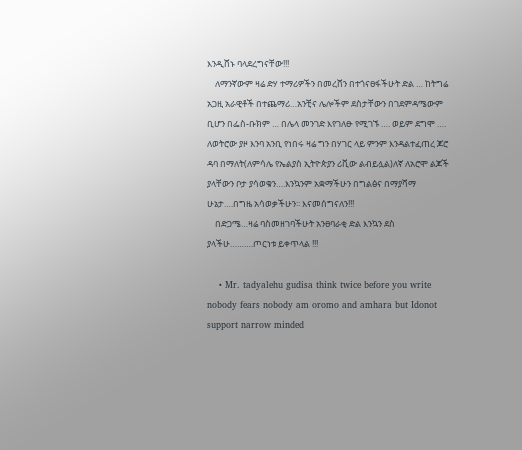እንዲሸኑ ባላደረግናቸው!!!
    ለማንኛውም ዛሬ ድሃ ተማሪዎችን በመረሸን በተጎናፀፋችሁት ድል … ከትግሬ አጋዚ አራዊቶች በተጨማሪ…አንቺና ሌሎችም ደስታቸውን በገደምዳሜውም ቢሆን በፌስ-ቡክም … በሌላ መንገድ እየገለፁ የሚገኙ …. ወይም ደግሞ …. ለወትሮው ያዞ እንባ አንቢ የነበሩ ዛሬ ግን በሃገር ላይ ምንም እንዳልተፈጠረ ጆሮ ዳባ በማለት(ለምሳሌ የኤልያስ ኢትዮጵያን ሪቪው ልብይሏል)ለኛ ለአሮሞ ልጆች ያላቸውን ቦታ ያሳወቁን….እንኳንም አቋማችሁን በግልፅና በማያሻማ ሁኔታ….በግዜ አሳወቃችሁን፡፡ እናመሰግናለን!!!
    በድጋሜ…ዛሬ ባስመዘገባችሁት አንፀባራቂ ድል እንኳን ደስ ያላችሁ……….ጦርነቱ ይቀጥላል !!!

    • Mr. tadyalehu gudisa think twice before you write nobody fears nobody am oromo and amhara but Idonot support narrow minded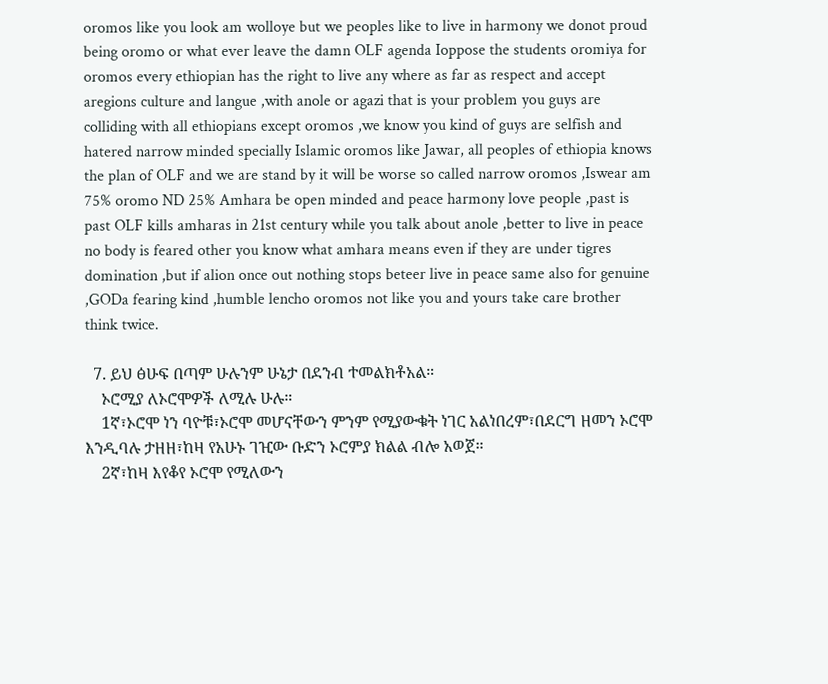oromos like you look am wolloye but we peoples like to live in harmony we donot proud being oromo or what ever leave the damn OLF agenda Ioppose the students oromiya for oromos every ethiopian has the right to live any where as far as respect and accept aregions culture and langue ,with anole or agazi that is your problem you guys are colliding with all ethiopians except oromos ,we know you kind of guys are selfish and hatered narrow minded specially Islamic oromos like Jawar, all peoples of ethiopia knows the plan of OLF and we are stand by it will be worse so called narrow oromos ,Iswear am 75% oromo ND 25% Amhara be open minded and peace harmony love people ,past is past OLF kills amharas in 21st century while you talk about anole ,better to live in peace no body is feared other you know what amhara means even if they are under tigres domination ,but if alion once out nothing stops beteer live in peace same also for genuine ,GODa fearing kind ,humble lencho oromos not like you and yours take care brother think twice.

  7. ይህ ፅሁፍ በጣም ሁሉንም ሁኔታ በደንብ ተመልክቶአል።
    ኦሮሚያ ለኦሮሞዎች ለሚሉ ሁሉ።
    1ኛ፣ኦሮሞ ነን ባዮቹ፣ኦሮሞ መሆናቸውን ምንም የሚያውቁት ነገር አልነበረም፣በደርግ ዘመን ኦሮሞ እንዲባሉ ታዘዘ፣ከዛ የአሁኑ ገዢው ቡድን ኦሮምያ ክልል ብሎ አወጀ።
    2ኛ፣ከዛ እየቆየ ኦሮሞ የሚለውን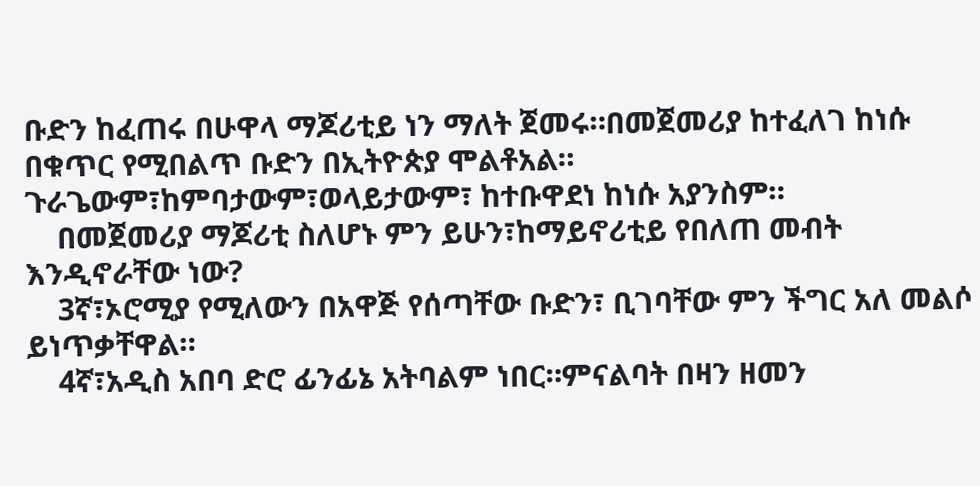ቡድን ከፈጠሩ በሁዋላ ማጆሪቲይ ነን ማለት ጀመሩ።በመጀመሪያ ከተፈለገ ከነሱ በቁጥር የሚበልጥ ቡድን በኢትዮጵያ ሞልቶአል። ጉራጌውም፣ከምባታውም፣ወላይታውም፣ ከተቡዋደነ ከነሱ አያንስም።
    በመጀመሪያ ማጆሪቲ ስለሆኑ ምን ይሁን፣ከማይኖሪቲይ የበለጠ መብት እንዲኖራቸው ነው?
    3ኛ፣ኦሮሚያ የሚለውን በአዋጅ የሰጣቸው ቡድን፣ ቢገባቸው ምን ችግር አለ መልሶ ይነጥቃቸዋል።
    4ኛ፣አዲስ አበባ ድሮ ፊንፊኔ አትባልም ነበር።ምናልባት በዛን ዘመን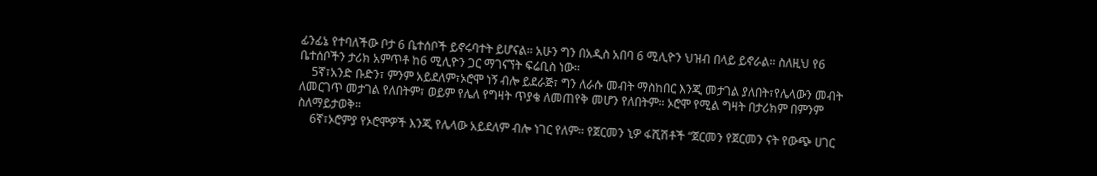ፊንፊኔ የተባለችው ቦታ 6 ቤተሰቦች ይኖሩባተት ይሆናል። አሁን ግን በአዲስ አበባ 6 ሚሊዮን ህዝብ በላይ ይኖራል። ስለዚህ የ6 ቤተሰቦችን ታሪክ አምጥቶ ከ6 ሚሊዮን ጋር ማገናኘት ፍሬቢስ ነው።
    5ኛ፣አንድ ቡድን፣ ምንም አይደለም፣ኦሮሞ ነኝ ብሎ ይደራጅ፣ ግን ለራሱ መብት ማስከበር እንጂ መታገል ያለበት፣የሌላውን መብት ለመርገጥ መታገል የለበትም፣ ወይም የሌለ የግዛት ጥያቄ ለመጠየቅ መሆን የለበትም። ኦሮሞ የሚል ግዛት በታሪክም በምንም ስለማይታወቅ።
    6ኛ፣ኦሮምያ የኦሮሞዎች እንጂ የሌላው አይደለም ብሎ ነገር የለም። የጀርመን ኒዎ ፋሺሽቶች “ጀርመን የጀርመን ናት የውጭ ሀገር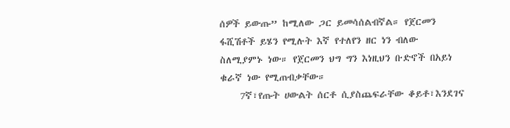ሰዎች ይውጡ” ከሚለው ጋር ይመሳሰልብኛል። የጀርመን ፋሺሽቶች ይሄን የሚሉት እኛ የተለየን ዘር ነን ብለው ስለሚያምኑ ነው። የጀርመን ህግ ግን እነዚህን ቡድኖች በአይነ ቁራኛ ነው የሚጠብቃቸው።
    7ኛ፣የጡት ሀውልት ሰርቶ ሲያስጨፍራቸው ቆይቶ፣እንደገና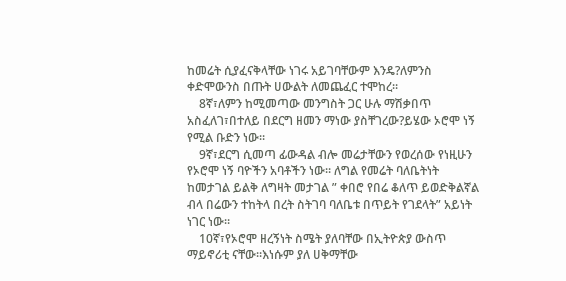ከመሬት ሲያፈናቅላቸው ነገሩ አይገባቸውም እንዴ?ለምንስ ቀድሞውንስ በጡት ሀውልት ለመጨፈር ተሞከረ።
    8ኛ፣ለምን ከሚመጣው መንግስት ጋር ሁሉ ማሽቃበጥ አስፈለገ፣በተለይ በደርግ ዘመን ማነው ያስቸገረው?ይሄው ኦሮሞ ነኝ የሚል ቡድን ነው።
    9ኛ፣ደርግ ሲመጣ ፊውዳል ብሎ መሬታቸውን የወረሰው የነዚሁን የኦሮሞ ነኝ ባዮችን አባቶችን ነው። ለግል የመሬት ባለቤትነት ከመታገል ይልቅ ለግዛት መታገል ” ቀበሮ የበሬ ቆለጥ ይወድቅልኛል ብላ በሬውን ተከትላ በረት ስትገባ ባለቤቱ በጥይት የገደላት” አይነት ነገር ነው።
    10ኛ፣የኦሮሞ ዘረኝነት ስሜት ያለባቸው በኢትዮጵያ ውስጥ ማይኖሪቲ ናቸው።እነሱም ያለ ሀቅማቸው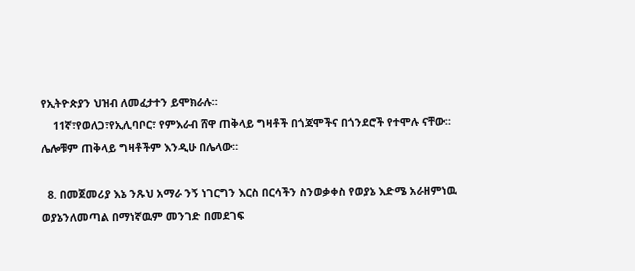የኢትዮጵያን ህዝብ ለመፈታተን ይሞክራሉ።
    11ኛ፣የወለጋ፣የኢሊባቦር፣ የምእራብ ሸዋ ጠቅላይ ግዛቶች በጎጃሞችና በጎንደሮች የተሞሉ ናቸው። ሌሎቹም ጠቅላይ ግዛቶችም እንዲሁ በሌላው።

  8. በመጀመሪያ እኔ ንጹህ አማራ ንኝ ነገርግን እርስ በርሳችን ስንወቃቀስ የወያኔ እድሜ አራዘምነዉ ወያኔንለመጣል በማነኛዉም መንገድ በመደገፍ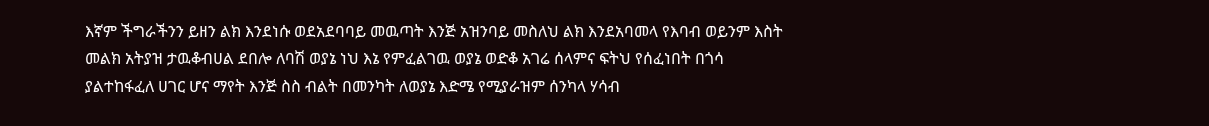እኛም ችግራችንን ይዘን ልክ እንደነሱ ወደአደባባይ መዉጣት እንጅ አዝንባይ መስለህ ልክ እንደአባመላ የእባብ ወይንም እስት መልክ አትያዝ ታዉቆብሀል ደበሎ ለባሽ ወያኔ ነህ እኔ የምፈልገዉ ወያኔ ወድቆ አገሬ ሰላምና ፍትህ የሰፈነበት በጎሳ ያልተከፋፈለ ሀገር ሆና ማየት እንጅ ስስ ብልት በመንካት ለወያኔ እድሜ የሚያራዝም ሰንካላ ሃሳብ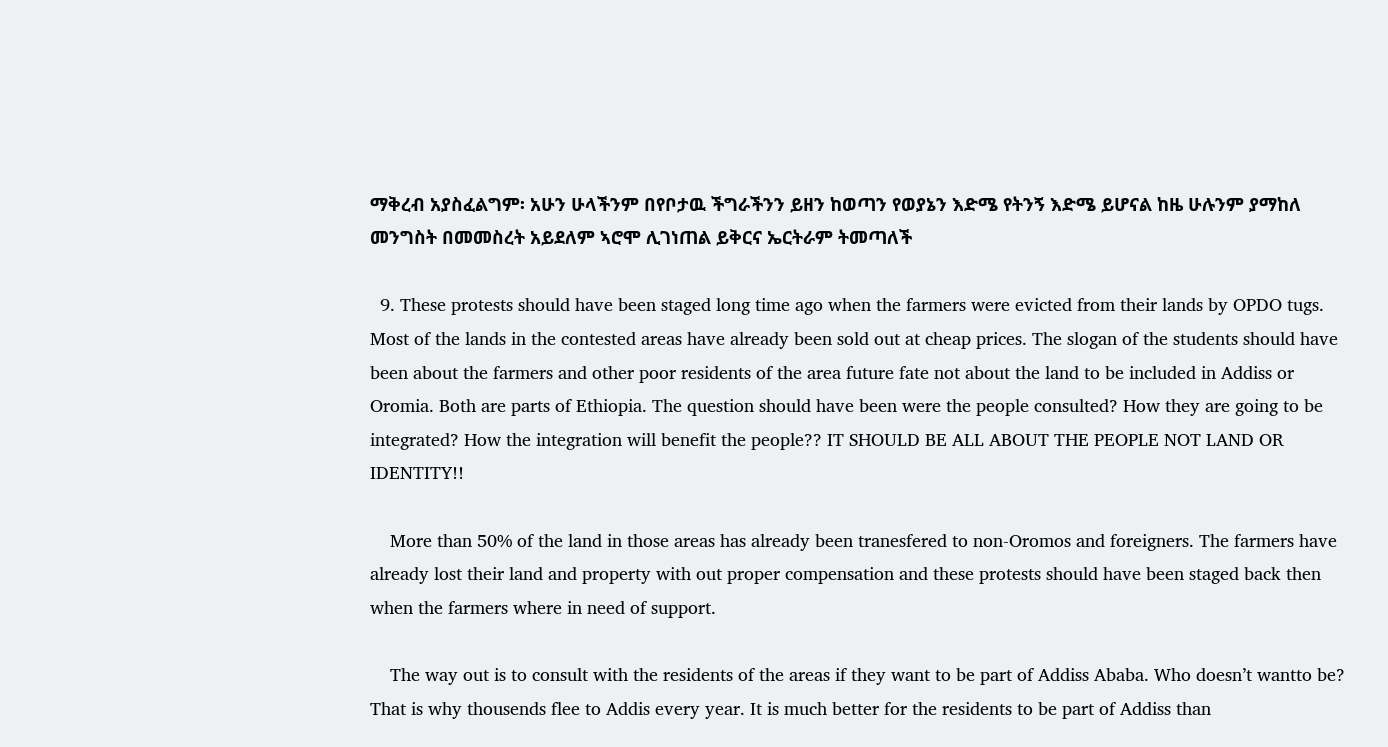ማቅረብ አያስፈልግም፡ አሁን ሁላችንም በየቦታዉ ችግራችንን ይዘን ከወጣን የወያኔን እድሜ የትንኝ እድሜ ይሆናል ከዜ ሁሉንም ያማከለ መንግስት በመመስረት አይደለም ኣሮሞ ሊገነጠል ይቅርና ኤርትራም ትመጣለች

  9. These protests should have been staged long time ago when the farmers were evicted from their lands by OPDO tugs. Most of the lands in the contested areas have already been sold out at cheap prices. The slogan of the students should have been about the farmers and other poor residents of the area future fate not about the land to be included in Addiss or Oromia. Both are parts of Ethiopia. The question should have been were the people consulted? How they are going to be integrated? How the integration will benefit the people?? IT SHOULD BE ALL ABOUT THE PEOPLE NOT LAND OR IDENTITY!!

    More than 50% of the land in those areas has already been tranesfered to non-Oromos and foreigners. The farmers have already lost their land and property with out proper compensation and these protests should have been staged back then when the farmers where in need of support.

    The way out is to consult with the residents of the areas if they want to be part of Addiss Ababa. Who doesn’t wantto be? That is why thousends flee to Addis every year. It is much better for the residents to be part of Addiss than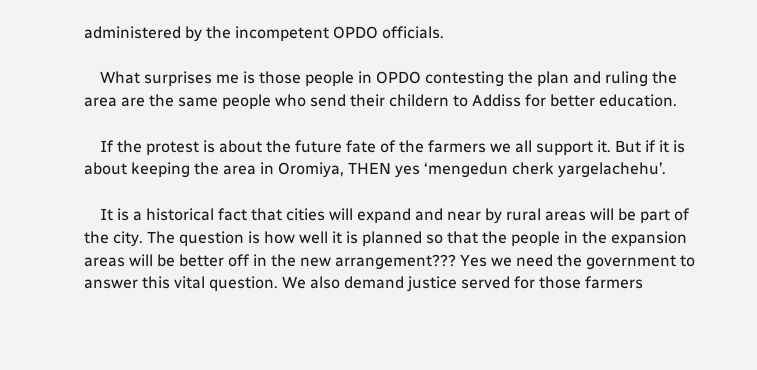administered by the incompetent OPDO officials.

    What surprises me is those people in OPDO contesting the plan and ruling the area are the same people who send their childern to Addiss for better education.

    If the protest is about the future fate of the farmers we all support it. But if it is about keeping the area in Oromiya, THEN yes ‘mengedun cherk yargelachehu’.

    It is a historical fact that cities will expand and near by rural areas will be part of the city. The question is how well it is planned so that the people in the expansion areas will be better off in the new arrangement??? Yes we need the government to answer this vital question. We also demand justice served for those farmers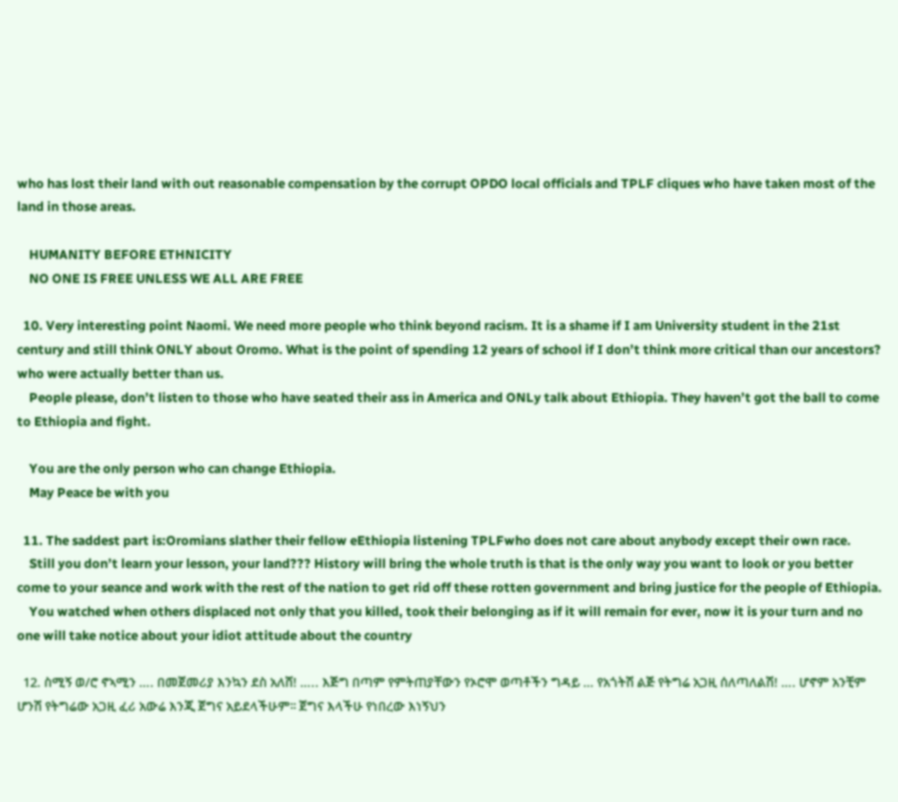who has lost their land with out reasonable compensation by the corrupt OPDO local officials and TPLF cliques who have taken most of the land in those areas.

    HUMANITY BEFORE ETHNICITY
    NO ONE IS FREE UNLESS WE ALL ARE FREE

  10. Very interesting point Naomi. We need more people who think beyond racism. It is a shame if I am University student in the 21st century and still think ONLY about Oromo. What is the point of spending 12 years of school if I don’t think more critical than our ancestors? who were actually better than us.
    People please, don’t listen to those who have seated their ass in America and ONLy talk about Ethiopia. They haven’t got the ball to come to Ethiopia and fight.

    You are the only person who can change Ethiopia.
    May Peace be with you

  11. The saddest part is:Oromians slather their fellow eEthiopia listening TPLFwho does not care about anybody except their own race.
    Still you don’t learn your lesson, your land??? History will bring the whole truth is that is the only way you want to look or you better come to your seance and work with the rest of the nation to get rid off these rotten government and bring justice for the people of Ethiopia.
    You watched when others displaced not only that you killed, took their belonging as if it will remain for ever, now it is your turn and no one will take notice about your idiot attitude about the country

  12. ስሚኝ ወ/ሮ ኖኣሚን …. በመጀመሪያ እንኳን ደስ አለሸ! ….. እጅግ በጣም የምትጠያቸውን የኦሮሞ ወጣቶችን ግዳይ … የአጎትሽ ልጅ የትግሬ አጋዚ ሰለጣለልሽ! …. ሆኖም አንቺም ሆንሽ የትግሬው አጋዚ ፈሪ አውሬ እንጂ ጀግና አይደላችሁም፡፡ ጀግና እላችሁ የነበረው እነኝህን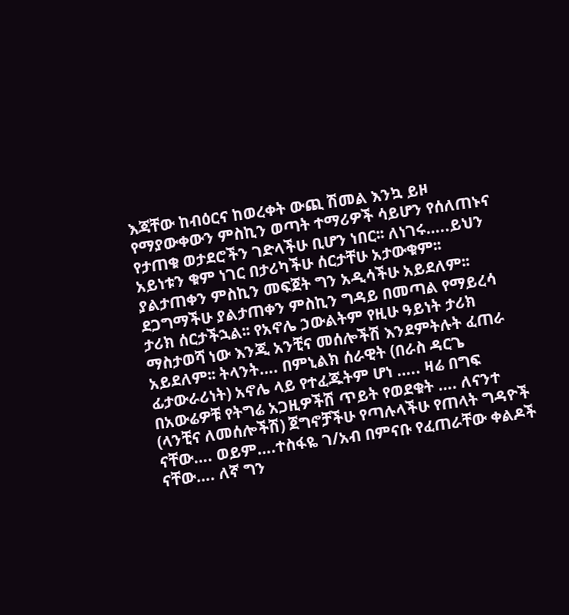እጃቸው ከብዕርና ከወረቀት ውጪ ሽመል እንኳ ይዞ የማያውቀውን ምስኪን ወጣት ተማሪዎች ሳይሆን የሰለጠኑና የታጠቁ ወታደሮችን ገድላችሁ ቢሆን ነበር፡፡ ለነገሩ…..ይህን አይነቱን ቁም ነገር በታሪካችሁ ሰርታቸሁ አታውቁም፡፡ ያልታጠቀን ምስኪን መፍጀት ግን አዲሳችሁ አይደለም፡፡ ደጋግማችሁ ያልታጠቀን ምስኪን ግዳይ በመጣል የማይረሳ ታሪክ ሰርታችኋል፡፡ የአኖሌ ኃውልትም የዚሁ ዓይነት ታሪክ ማስታወሻ ነው እንጂ አንቺና መሰሎችሽ እንደምትሉት ፈጠራ አይደለም፡፡ ትላንት…. በምኒልክ ሰራዊት (በራስ ዳርጌ ፊታውራሪነት) አኖሌ ላይ የተፈጁትም ሆነ ….. ዛሬ በግፍ በአውሬዎቹ የትግሬ አጋዚዎችሽ ጥይት የወደቁት …. ለናንተ (ላንቺና ለመሰሎችሽ) ጀግኖቻችሁ የጣሉላችሁ የጠላት ግዳዮች ናቸው…. ወይም….ተስፋዬ ገ/አብ በምናቡ የፈጠራቸው ቀልዶች ናቸው…. ለኛ ግን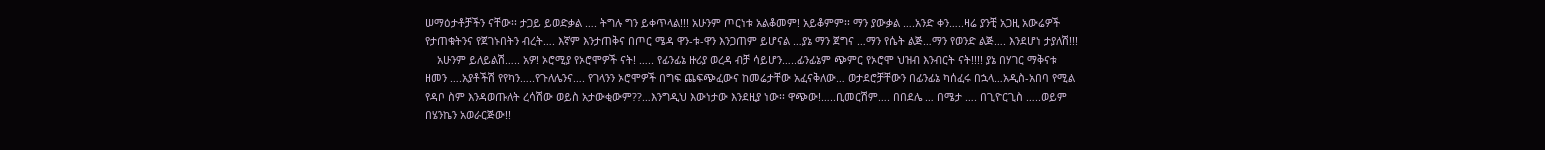ሠማዕታቶቻችን ናቸው፡፡ ታጋይ ይወድቃል …. ትግሉ ግን ይቀጥላል!!! አሁንም ጦርነቱ አልቆመም! አይቆምም፡፡ ማን ያውቃል ….አንድ ቀን…..ዛሬ ያንቺ አጋዚ አውሬዎች የታጠቁትንና የጀገኑበትን ብረት…. እኛም እንታጠቅና በጦር ሜዳ ዋን-ቱ-ዋን እንጋጠም ይሆናል …ያኔ ማን ጀግና …ማን የሴት ልጅ…ማን የወንድ ልጅ…. እንደሆነ ታያለሽ!!!
    አሁንም ይለይልሽ….. አዎ! ኦሮሚያ የኦሮሞዎች ናት! ….. የፊንፊኔ ዙሪያ ወረዳ ብቻ ሳይሆን…..ፊንፊኔም ጭምር የኦሮሞ ህዝብ እንብርት ናት!!!! ያኔ በሃገር ማቅናቱ ዘመን ….አያቶችሽ የየካን…..የጉለሌንና…. የገላንን ኦሮሞዎች በግፍ ጨፍጭፈውና ከመሬታቸው አፈናቅለው… ወታደሮቻቸውን በፊንፊኔ ካሰፈሩ በኋላ…አዲስ-አበባ የሚል የዳቦ ስም እንዳወጡለት ረሳሽው ወይስ አታውቂውም??…እንግዲህ እውነታው እንደዚያ ነው፡፡ ዋጭው!…..ቢመርሽም…. በበደሌ … በሜታ …. በጊዮርጊስ …..ወይም በሄንኬን አወራርጅው!!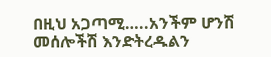በዚህ አጋጣሚ…..አንችም ሆንሽ መሰሎችሽ እንድትረዱልን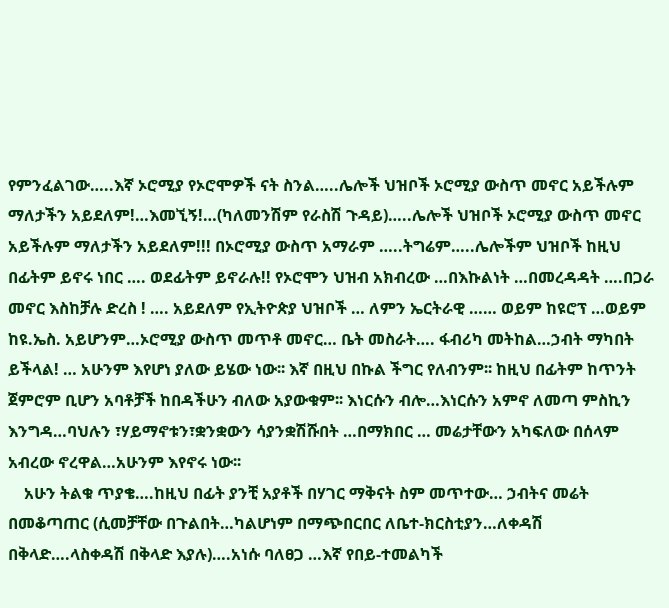የምንፈልገው…..እኛ ኦሮሚያ የኦሮሞዎች ናት ስንል…..ሌሎች ህዝቦች ኦሮሚያ ውስጥ መኖር አይችሉም ማለታችን አይደለም!…እመኚኝ!…(ካለመንሽም የራስሽ ጉዳይ)…..ሌሎች ህዝቦች ኦሮሚያ ውስጥ መኖር አይችሉም ማለታችን አይደለም!!! በኦሮሚያ ውስጥ አማራም …..ትግሬም…..ሌሎችም ህዝቦች ከዚህ በፊትም ይኖሩ ነበር …. ወደፊትም ይኖራሉ!! የኦሮሞን ህዝብ አክብረው …በእኩልነት …በመረዳዳት ….በጋራ መኖር እስከቻሉ ድረስ ! …. አይደለም የኢትዮጵያ ህዝቦች … ለምን ኤርትራዊ …… ወይም ከዩሮፕ …ወይም ከዩ.ኤስ. አይሆንም…ኦሮሚያ ውስጥ መጥቶ መኖር… ቤት መስራት…. ፋብሪካ መትከል…ኃብት ማካበት ይችላል! … አሁንም እየሆነ ያለው ይሄው ነው፡፡ እኛ በዚህ በኩል ችግር የለብንም፡፡ ከዚህ በፊትም ከጥንት ጀምሮም ቢሆን አባቶቻች ከበዳችሁን ብለው አያውቁም፡፡ እነርሱን ብሎ…እነርሱን አምኖ ለመጣ ምስኪን እንግዳ…ባህሉን ፣ሃይማኖቱን፣ቋንቋውን ሳያንቋሽሹበት …በማክበር … መሬታቸውን አካፍለው በሰላም አብረው ኖረዋል…አሁንም እየኖሩ ነው፡፡
    አሁን ትልቁ ጥያቄ….ከዚህ በፊት ያንቺ አያቶች በሃገር ማቅናት ስም መጥተው… ኃብትና መሬት በመቆጣጠር (ሲመቻቸው በጉልበት…ካልሆነም በማጭበርበር ለቤተ-ክርስቲያን…ለቀዳሽ በቅላድ….ላስቀዳሽ በቅላድ እያሉ)….አነሱ ባለፀጋ …እኛ የበይ-ተመልካች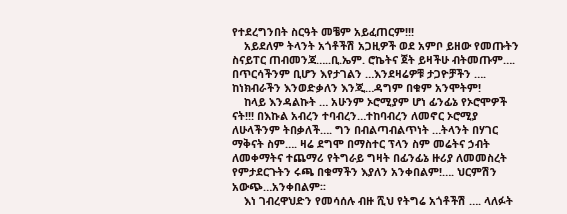የተደረግንበት ስርዓት መቼም አይፈጠርም!!!
    አይደለም ትላንት አጎቶችሽ አጋዚዎች ወደ አምቦ ይዘው የመጡትን ስናይፐር ጠብመንጃ…..ቢ.ኤም. ሮኬትና ጀት ይዛችሁ ብትመጡም…. በጥርሳችንም ቢሆን እየታገልን …እንደዛሬዎቹ ታጋዮቻችን …. ከነክብራችን እንወድቃለን እንጂ…ዳግም በቁም አንሞትም!
    ከላይ እንዳልኩት … አሁንም ኦሮሚያም ሆነ ፊንፊኔ የኦሮሞዎች ናት!!! በእኩል አብረን ተባብረን…ተከባብረን ለመኖር ኦሮሚያ ለሁላችንም ትበቃለች…. ግን በብልጣብልጥነት …ትላንት በሃገር ማቅናት ስም…. ዛሬ ደግሞ በማስተር ፕላን ስም መሬትና ኃብት ለመቀማትና ተጨማሪ የትግራይ ግዛት በፊንፊኔ ዙሪያ ለመመስረት የምታደርጉትን ሩጫ በቁማችን እያለን አንቀበልም!…. ህርምሽን አውጭ…አንቀበልም፡፡
    እነ ገብረዋህድን የመሳሰሉ ብዙ ሺህ የትግሬ አጎቶችሽ …. ላለፉት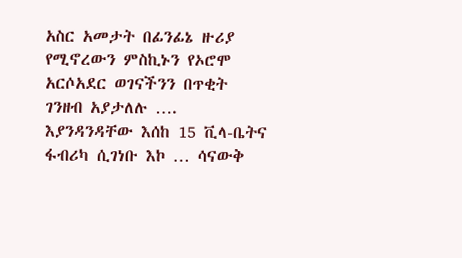አስር አመታት በፊንፊኔ ዙሪያ የሚኖረውን ምስኪኑን የኦሮሞ አርሶአደር ወገናችንን በጥቂት ገንዘብ አያታለሉ …. እያንዳንዳቸው እሰከ 15 ቪላ-ቤትና ፋብሪካ ሲገነቡ እኮ … ሳናውቅ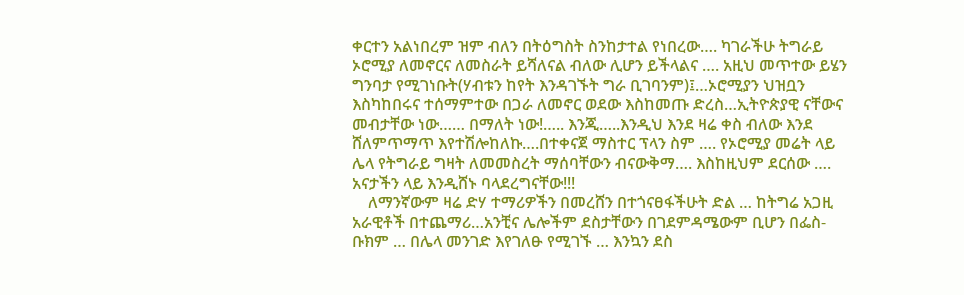ቀርተን አልነበረም ዝም ብለን በትዕግስት ስንከታተል የነበረው…. ካገራችሁ ትግራይ ኦሮሚያ ለመኖርና ለመስራት ይሻለናል ብለው ሊሆን ይችላልና …. አዚህ መጥተው ይሄን ግንባታ የሚገነቡት(ሃብቱን ከየት እንዳገኙት ግራ ቢገባንም)፤…ኦሮሚያን ህዝቧን እስካከበሩና ተሰማምተው በጋራ ለመኖር ወደው እስከመጡ ድረስ…ኢትዮጵያዊ ናቸውና መብታቸው ነው…… በማለት ነው!….. እንጂ…..እንዲህ እንደ ዛሬ ቀስ ብለው እንደ ሸለምጥማጥ እየተሽሎከለኩ….በተቀናጀ ማስተር ፕላን ስም …. የኦሮሚያ መሬት ላይ ሌላ የትግራይ ግዛት ለመመስረት ማሰባቸውን ብናውቅማ…. እስከዚህም ደርሰው …. አናታችን ላይ እንዲሸኑ ባላደረግናቸው!!!
    ለማንኛውም ዛሬ ድሃ ተማሪዎችን በመረሸን በተጎናፀፋችሁት ድል … ከትግሬ አጋዚ አራዊቶች በተጨማሪ…አንቺና ሌሎችም ደስታቸውን በገደምዳሜውም ቢሆን በፌስ-ቡክም … በሌላ መንገድ እየገለፁ የሚገኙ … እንኳን ደስ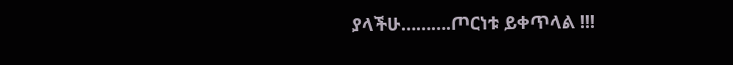ያላችሁ……….ጦርነቱ ይቀጥላል !!!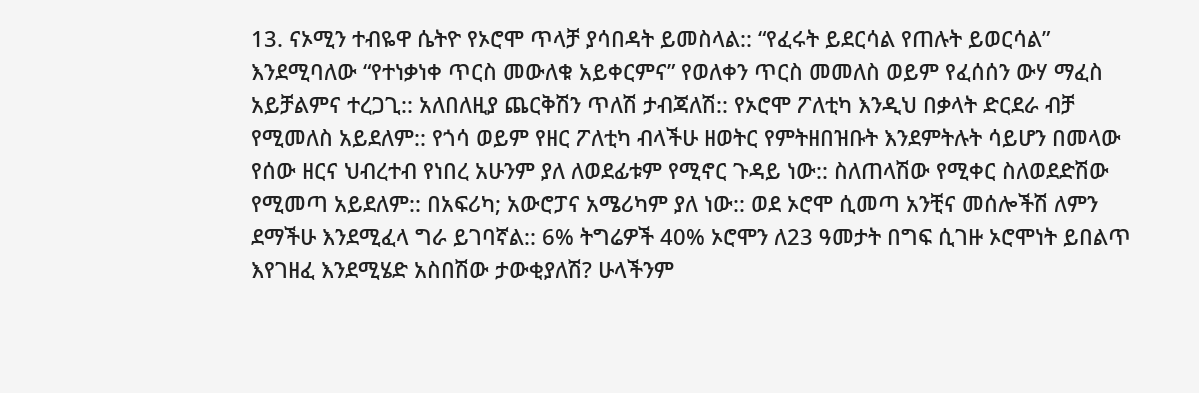13. ናኦሚን ተብዬዋ ሴትዮ የኦሮሞ ጥላቻ ያሳበዳት ይመስላል:: “የፈሩት ይደርሳል የጠሉት ይወርሳል” እንደሚባለው “የተነቃነቀ ጥርስ መውለቁ አይቀርምና” የወለቀን ጥርስ መመለስ ወይም የፈሰሰን ውሃ ማፈስ አይቻልምና ተረጋጊ:: አለበለዚያ ጨርቅሽን ጥለሽ ታብጃለሽ:: የኦሮሞ ፖለቲካ እንዲህ በቃላት ድርደራ ብቻ የሚመለስ አይደለም:: የጎሳ ወይም የዘር ፖለቲካ ብላችሁ ዘወትር የምትዘበዝቡት እንደምትሉት ሳይሆን በመላው የሰው ዘርና ህብረተብ የነበረ አሁንም ያለ ለወደፊቱም የሚኖር ጉዳይ ነው:: ስለጠላሽው የሚቀር ስለወደድሽው የሚመጣ አይደለም:: በአፍሪካ; አውሮፓና አሜሪካም ያለ ነው:: ወደ ኦሮሞ ሲመጣ አንቺና መሰሎችሽ ለምን ደማችሁ እንደሚፈላ ግራ ይገባኛል:: 6% ትግሬዎች 40% ኦሮሞን ለ23 ዓመታት በግፍ ሲገዙ ኦሮሞነት ይበልጥ እየገዘፈ እንደሚሄድ አስበሽው ታውቂያለሽ? ሁላችንም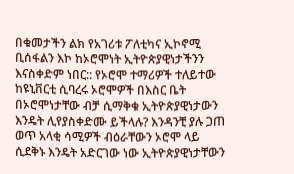በቁመታችን ልክ የአገሪቱ ፖለቲካና ኢኮኖሚ ቢሰፋልን እኮ ከኦሮሞነት ኢትዮጵያዊነታችንን እናስቀድም ነበር:: የኦሮሞ ተማሪዎች ተለይተው ከዩኒቨርቲ ሲባረሩ ኦሮሞዎች በእስር ቤት በኦሮሞነታቸው ብቻ ሲማቅቁ ኢትዮጵያዊነታውን እንዴት ሊየያስቀድሙ ይችላሉ? እንዳንቺ ያሉ ጋጠ ወጥ አላቂ ሳሚዎች ብዕራቸውን ኦሮሞ ላይ ሲደቅኑ እንዴት አድርገው ነው ኢትዮጵያዊነታቸውን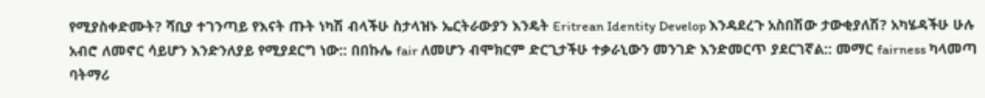የሚያስቀድሙት? ሻቢያ ተገንጣይ የእናት ጡት ነካሽ ብላችሁ ስታላዝኑ ኤርትራውያን እንዴት Eritrean Identity Develop እንዳደረጉ አስበሽው ታውቂያለሽ? አካሄዳችሁ ሁሉ አብሮ ለመኖር ሳይሆን እንድንለያይ የሚያደርግ ነው:: በበኩሌ fair ለመሆን ብሞክርም ድርጊታችሁ ተቃራኒውን መንገድ እንድመርጥ ያደርገኛል:: መማር fairness ካላመጣ ባትማሪ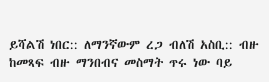ይሻልሽ ነበር:: ለማንኛውም ረጋ ብለሽ አስቢ:: ብዙ ከመጻፍ ብዙ ማንበብና መስማት ጥሩ ነው ባይ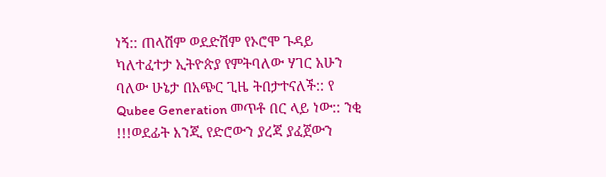ነኝ:: ጠላሽም ወደድሽም የኦሮሞ ጉዳይ ካለተፈተታ ኢትዮጵያ የምትባለው ሃገር አሁን ባለው ሁኔታ በአጭር ጊዜ ትበታተናለች:: የ Qubee Generation መጥቶ በር ላይ ነው:: ንቂ !!!ወደፊት እንጂ የድሮውን ያረጃ ያፈጀውን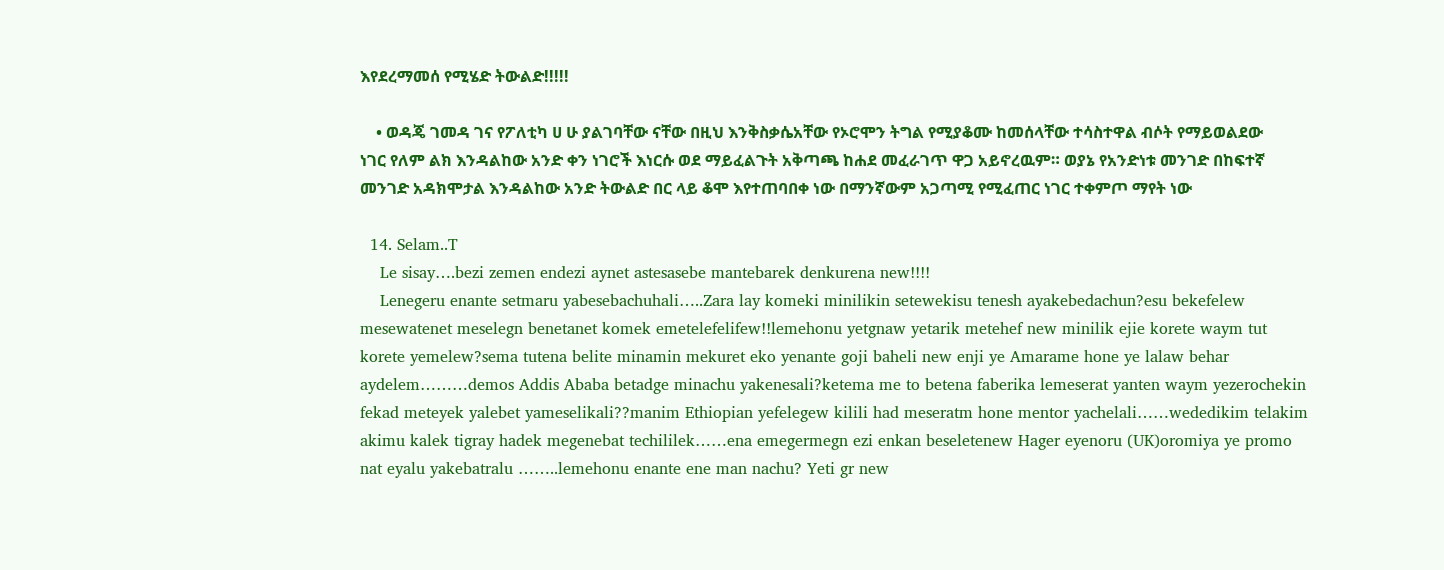እየደረማመሰ የሚሄድ ትውልድ!!!!!

    • ወዳጄ ገመዳ ገና የፖለቲካ ሀ ሁ ያልገባቸው ናቸው በዚህ እንቅስቃሴአቸው የኦሮሞን ትግል የሚያቆሙ ከመሰላቸው ተሳስተዋል ብሶት የማይወልደው ነገር የለም ልክ እንዳልከው አንድ ቀን ነገሮች እነርሱ ወደ ማይፈልጉት አቅጣጫ ከሐደ መፈራገጥ ዋጋ አይኖረዉም። ወያኔ የአንድነቱ መንገድ በከፍተኛ መንገድ አዳክሞታል እንዳልከው አንድ ትውልድ በር ላይ ቆሞ እየተጠባበቀ ነው በማንኛውም አጋጣሚ የሚፈጠር ነገር ተቀምጦ ማየት ነው

  14. Selam..T
    Le sisay….bezi zemen endezi aynet astesasebe mantebarek denkurena new!!!!
    Lenegeru enante setmaru yabesebachuhali…..Zara lay komeki minilikin setewekisu tenesh ayakebedachun?esu bekefelew mesewatenet meselegn benetanet komek emetelefelifew!!lemehonu yetgnaw yetarik metehef new minilik ejie korete waym tut korete yemelew?sema tutena belite minamin mekuret eko yenante goji baheli new enji ye Amarame hone ye lalaw behar aydelem………demos Addis Ababa betadge minachu yakenesali?ketema me to betena faberika lemeserat yanten waym yezerochekin fekad meteyek yalebet yameselikali??manim Ethiopian yefelegew kilili had meseratm hone mentor yachelali……wededikim telakim akimu kalek tigray hadek megenebat techililek……ena emegermegn ezi enkan beseletenew Hager eyenoru (UK)oromiya ye promo nat eyalu yakebatralu ……..lemehonu enante ene man nachu? Yeti gr new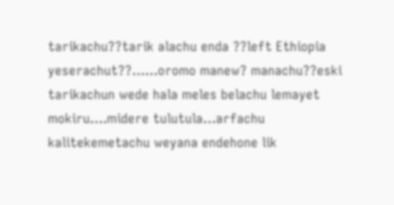tarikachu??tarik alachu enda ??left Ethiopia yeserachut??……oromo manew? manachu??eski tarikachun wede hala meles belachu lemayet mokiru….midere tulutula…arfachu kalitekemetachu weyana endehone lik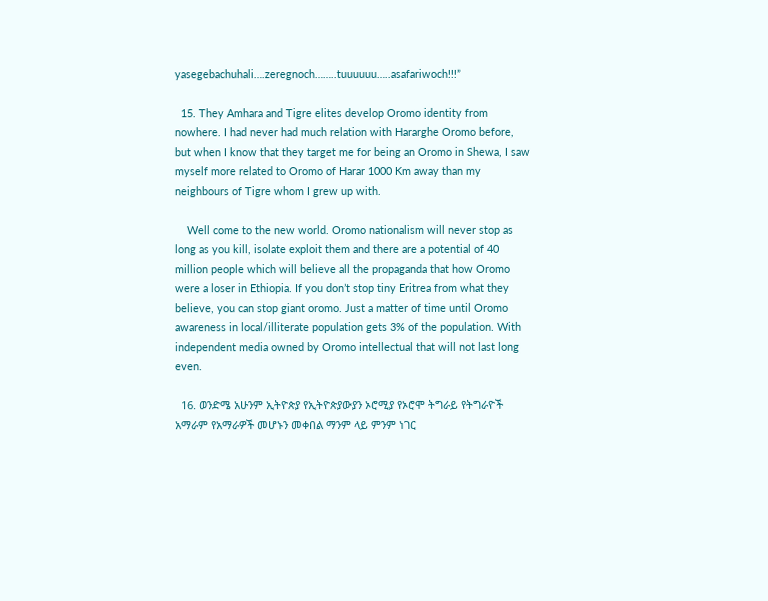yasegebachuhali….zeregnoch……..tuuuuuu…..asafariwoch!!!”

  15. They Amhara and Tigre elites develop Oromo identity from nowhere. I had never had much relation with Hararghe Oromo before, but when I know that they target me for being an Oromo in Shewa, I saw myself more related to Oromo of Harar 1000 Km away than my neighbours of Tigre whom I grew up with.

    Well come to the new world. Oromo nationalism will never stop as long as you kill, isolate exploit them and there are a potential of 40 million people which will believe all the propaganda that how Oromo were a loser in Ethiopia. If you don’t stop tiny Eritrea from what they believe, you can stop giant oromo. Just a matter of time until Oromo awareness in local/illiterate population gets 3% of the population. With independent media owned by Oromo intellectual that will not last long even.

  16. ወንድሜ አሁንም ኢትዮጵያ የኢትዮጵያውያን ኦሮሚያ የኦሮሞ ትግራይ የትግራዮች አማራም የአማራዎች መሆኑን መቀበል ማንም ላይ ምንም ነገር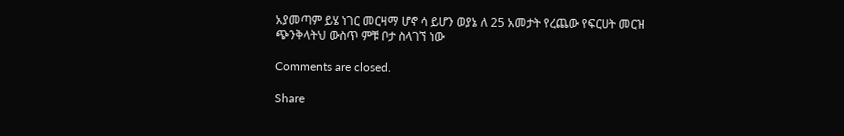አያመጣም ይሄ ነገር መርዛማ ሆኖ ሳ ይሆን ወያኔ ለ 25 አመታት የረጨው የፍርሀት መርዝ ጭንቅላትህ ውስጥ ምቹ ቦታ ስላገኘ ነው

Comments are closed.

Share